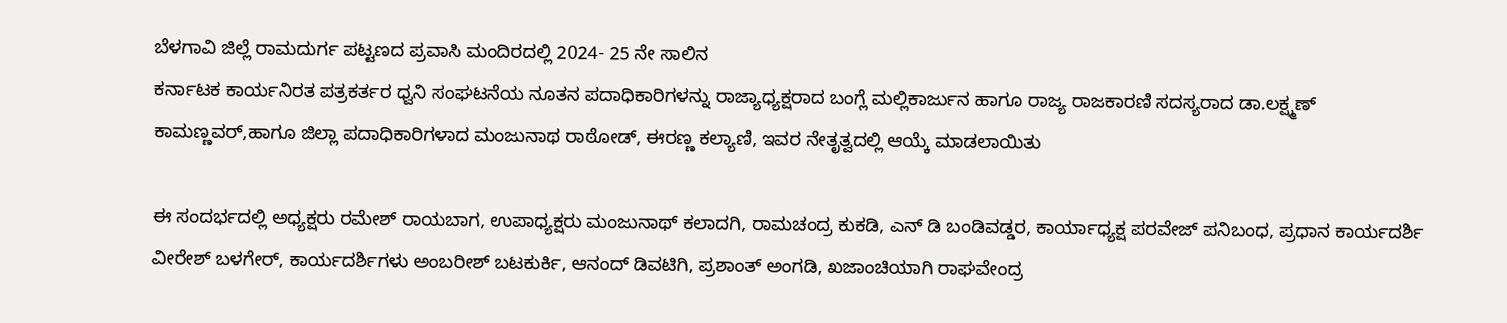ಬೆಳಗಾವಿ ಜಿಲ್ಲೆ ರಾಮದುರ್ಗ ಪಟ್ಟಣದ ಪ್ರವಾಸಿ ಮಂದಿರದಲ್ಲಿ 2024- 25 ನೇ ಸಾಲಿನ
ಕರ್ನಾಟಕ ಕಾರ್ಯನಿರತ ಪತ್ರಕರ್ತರ ಧ್ವನಿ ಸಂಘಟನೆಯ ನೂತನ ಪದಾಧಿಕಾರಿಗಳನ್ನು ರಾಜ್ಯಾಧ್ಯಕ್ಷರಾದ ಬಂಗ್ಲೆ ಮಲ್ಲಿಕಾರ್ಜುನ ಹಾಗೂ ರಾಜ್ಯ ರಾಜಕಾರಣಿ ಸದಸ್ಯರಾದ ಡಾ.ಲಕ್ಷ್ಮಣ್ ಕಾಮಣ್ಣವರ್,ಹಾಗೂ ಜಿಲ್ಲಾ ಪದಾಧಿಕಾರಿಗಳಾದ ಮಂಜುನಾಥ ರಾಠೋಡ್, ಈರಣ್ಣ ಕಲ್ಯಾಣಿ, ಇವರ ನೇತೃತ್ವದಲ್ಲಿ ಆಯ್ಕೆ ಮಾಡಲಾಯಿತು

ಈ ಸಂದರ್ಭದಲ್ಲಿ ಅಧ್ಯಕ್ಷರು ರಮೇಶ್ ರಾಯಬಾಗ, ಉಪಾಧ್ಯಕ್ಷರು ಮಂಜುನಾಥ್ ಕಲಾದಗಿ, ರಾಮಚಂದ್ರ ಕುಕಡಿ, ಎನ್ ಡಿ ಬಂಡಿವಡ್ಡರ, ಕಾರ್ಯಾಧ್ಯಕ್ಷ ಪರವೇಜ್ ಪನಿಬಂಧ, ಪ್ರಧಾನ ಕಾರ್ಯದರ್ಶಿ ವೀರೇಶ್ ಬಳಗೇರ್, ಕಾರ್ಯದರ್ಶಿಗಳು ಅಂಬರೀಶ್ ಬಟಕುರ್ಕಿ, ಆನಂದ್ ಡಿವಟಿಗಿ, ಪ್ರಶಾಂತ್ ಅಂಗಡಿ, ಖಜಾಂಚಿಯಾಗಿ ರಾಘವೇಂದ್ರ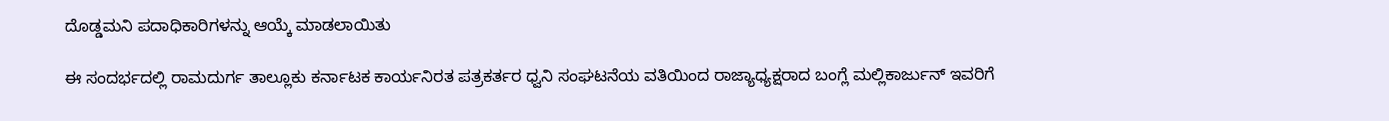ದೊಡ್ಡಮನಿ ಪದಾಧಿಕಾರಿಗಳನ್ನು ಆಯ್ಕೆ ಮಾಡಲಾಯಿತು

ಈ ಸಂದರ್ಭದಲ್ಲಿ ರಾಮದುರ್ಗ ತಾಲ್ಲೂಕು ಕರ್ನಾಟಕ ಕಾರ್ಯನಿರತ ಪತ್ರಕರ್ತರ ಧ್ವನಿ ಸಂಘಟನೆಯ ವತಿಯಿಂದ ರಾಜ್ಯಾಧ್ಯಕ್ಷರಾದ ಬಂಗ್ಲೆ ಮಲ್ಲಿಕಾರ್ಜುನ್ ಇವರಿಗೆ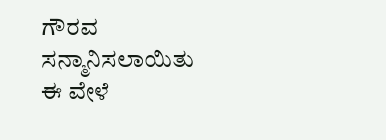ಗೌರವ ಸನ್ಮಾನಿಸಲಾಯಿತು
ಈ ವೇಳೆ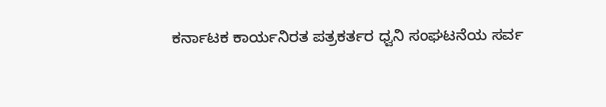ಕರ್ನಾಟಕ ಕಾರ್ಯನಿರತ ಪತ್ರಕರ್ತರ ಧ್ವನಿ ಸಂಘಟನೆಯ ಸರ್ವ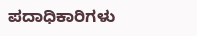ಪದಾಧಿಕಾರಿಗಳು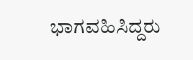ಭಾಗವಹಿಸಿದ್ದರು